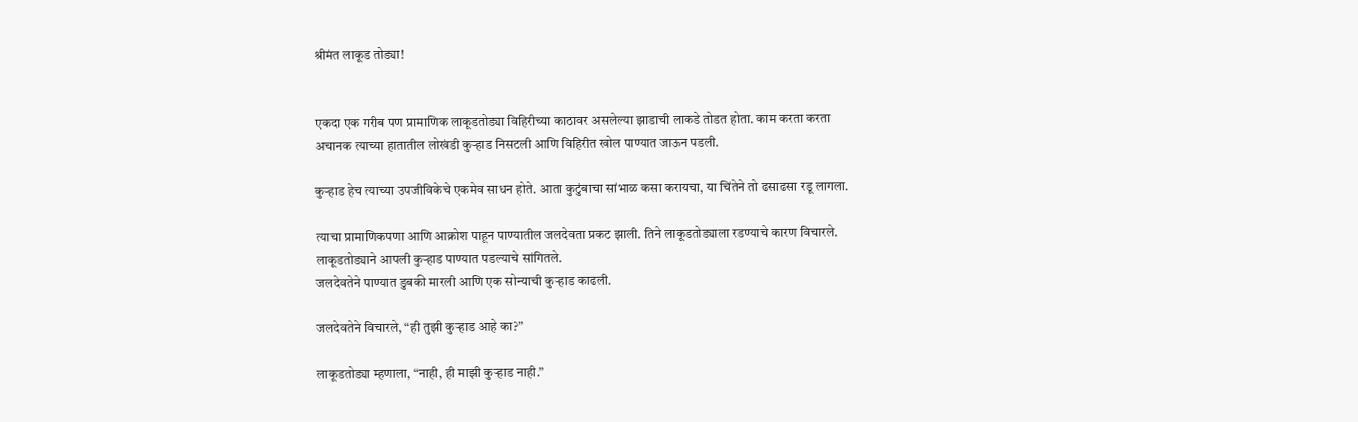श्रीमंत लाकूड तोड्या!


एकदा एक गरीब पण प्रामाणिक लाकूडतोड्या विहिरीच्या काठावर असलेल्या झाडाची लाकडे तोडत होता. काम करता करता अचानक त्याच्या हातातील लोखंडी कुऱ्हाड निसटली आणि विहिरीत खोल पाण्यात जाऊन पडली.

कुऱ्हाड हेच त्याच्या उपजीविकेचे एकमेव साधन होते. आता कुटुंबाचा सांभाळ कसा करायचा, या चिंतेने तो ढसाढसा रडू लागला.

त्याचा प्रामाणिकपणा आणि आक्रोश पाहून पाण्यातील जलदेवता प्रकट झाली. तिने लाकूडतोड्याला रडण्याचे कारण विचारले. लाकूडतोड्याने आपली कुऱ्हाड पाण्यात पडल्याचे सांगितले.
जलदेवतेने पाण्यात डुबकी मारली आणि एक सोन्याची कुऱ्हाड काढली.

जलदेवतेने विचारले, “ही तुझी कुऱ्हाड आहे का?”

लाकूडतोड्या म्हणाला, “नाही, ही माझी कुऱ्हाड नाही.”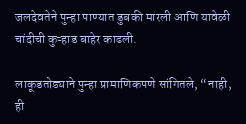जलदेवतेने पुन्हा पाण्यात डुबकी मारली आणि यावेळी चांदीची कुऱ्हाड बाहेर काढली.

लाकूडतोड्याने पुन्हा प्रामाणिकपणे सांगितले, “नाही, ही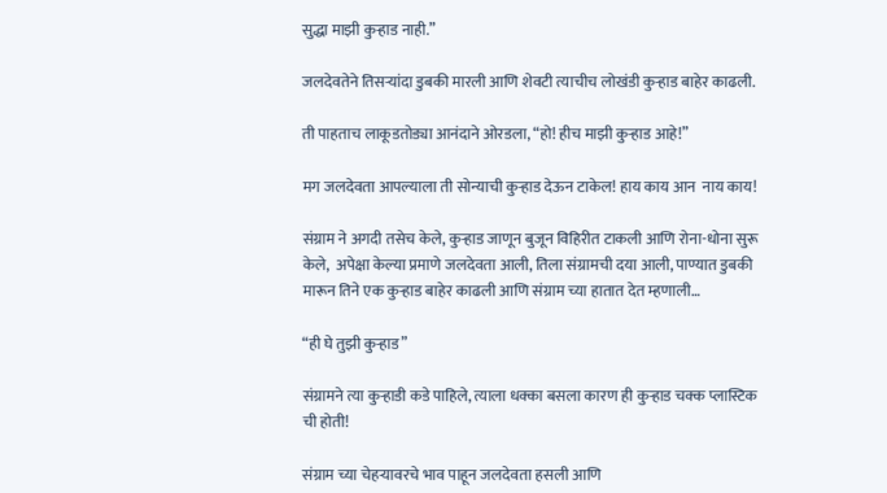सुद्धा माझी कुऱ्हाड नाही.”

जलदेवतेने तिसऱ्यांदा डुबकी मारली आणि शेवटी त्याचीच लोखंडी कुऱ्हाड बाहेर काढली.

ती पाहताच लाकूडतोड्या आनंदाने ओरडला, “हो! हीच माझी कुऱ्हाड आहे!”

मग जलदेवता आपल्याला ती सोन्याची कुऱ्हाड देऊन टाकेल! हाय काय आन  नाय काय!

संग्राम ने अगदी तसेच केले, कुऱ्हाड जाणून बुजून विहिरीत टाकली आणि रोना-धोना सुरू केले,  अपेक्षा केल्या प्रमाणे जलदेवता आली, तिला संग्रामची दया आली, पाण्यात डुबकी मारून तिने एक कुऱ्हाड बाहेर काढली आणि संग्राम च्या हातात देत म्हणाली…

“ही घे तुझी कुऱ्हाड”

संग्रामने त्या कुऱ्हाडी कडे पाहिले, त्याला धक्का बसला कारण ही कुऱ्हाड चक्क प्लास्टिक ची होती!

संग्राम च्या चेहऱ्यावरचे भाव पाहून जलदेवता हसली आणि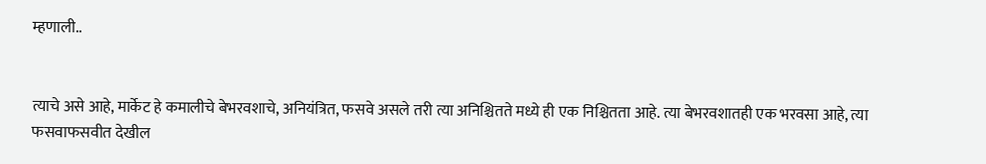म्हणाली..


त्याचे असे आहे, मार्केट हे कमालीचे बेभरवशाचे, अनियंत्रित, फसवे असले तरी त्या अनिश्चितते मध्ये ही एक निश्चितता आहे. त्या बेभरवशातही एक भरवसा आहे, त्या फसवाफसवीत देखील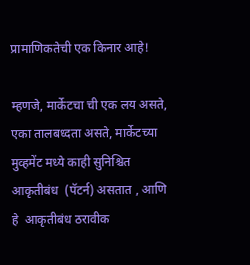प्रामाणिकतेची एक किनार आहे!

म्हणजे, मार्केटचा ची एक लय असते,  एका तालबध्दता असते, मार्केटच्या मुव्हमेंट मध्ये काही सुनिश्चित आकृतीबंध  (पॅटर्न) असतात , आणि हे  आकृतीबंध ठरावीक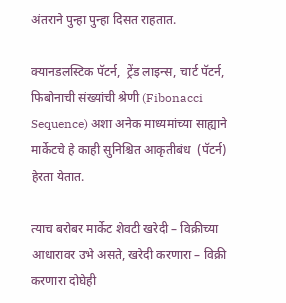अंतराने पुन्हा पुन्हा दिसत राहतात.

क्यानडलस्टिक पॅटर्न,  ट्रेंड लाइन्स, चार्ट पॅटर्न,  फिबोनाची संख्यांची श्रेणी (Fibonacci Sequence) अशा अनेक माध्यमांच्या साह्याने मार्केटचे हे काही सुनिश्चित आकृतीबंध  (पॅटर्न) हेरता येतात.

त्याच बरोबर मार्केट शेवटी खरेदी – विक्रीच्या आधारावर उभे असते, खरेदी करणारा – विक्री करणारा दोघेही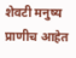शेवटी मनुष्य प्राणीच आहेत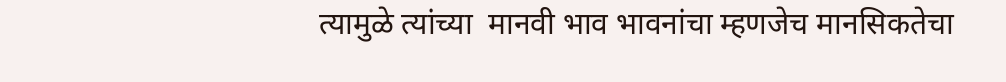त्यामुळे त्यांच्या  मानवी भाव भावनांचा म्हणजेच मानसिकतेचा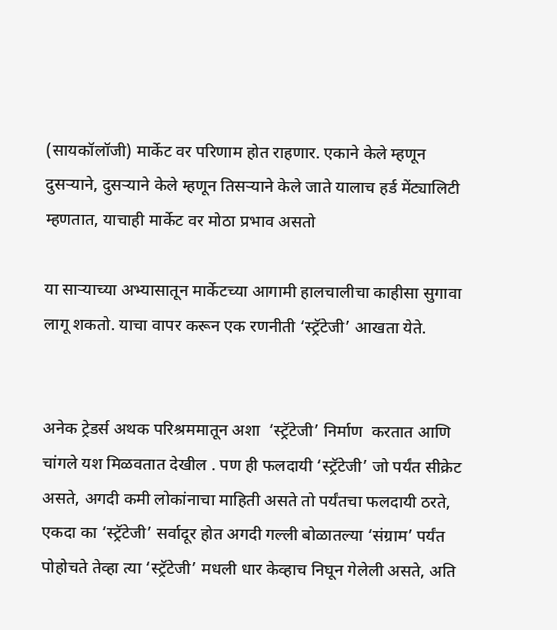(सायकॉलॉजी) मार्केट वर परिणाम होत राहणार. एकाने केले म्हणून दुसऱ्याने, दुसऱ्याने केले म्हणून तिसऱ्याने केले जाते यालाच हर्ड मेंट्यालिटी म्हणतात, याचाही मार्केट वर मोठा प्रभाव असतो

या साऱ्याच्या अभ्यासातून मार्केटच्या आगामी हालचालीचा काहीसा सुगावा लागू शकतो. याचा वापर करून एक रणनीती ‘स्ट्रॅटेजी’ आखता येते.


अनेक ट्रेडर्स अथक परिश्रममातून अशा  ‘स्ट्रॅटेजी’ निर्माण  करतात आणि चांगले यश मिळवतात देखील . पण ही फलदायी ‘स्ट्रॅटेजी’ जो पर्यंत सीक्रेट असते, अगदी कमी लोकांनाचा माहिती असते तो पर्यंतचा फलदायी ठरते, एकदा का ‘स्ट्रॅटेजी’ सर्वादूर होत अगदी गल्ली बोळातल्या ‘संग्राम’ पर्यंत पोहोचते तेव्हा त्या ‘स्ट्रॅटेजी’ मधली धार केव्हाच निघून गेलेली असते, अति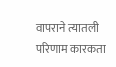वापराने त्यातली परिणाम कारकता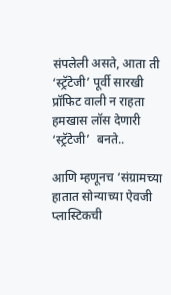संपलेली असते, आता ती ‘स्ट्रॅटेजी’ पूर्वी सारखी प्रॉफिट वाली न राहता हमखास लॉस देणारी ‘स्ट्रॅटेजी’  बनते..

आणि म्हणूनच ‘संग्रामच्या हातात सोन्याच्या ऐवजी प्लास्टिकची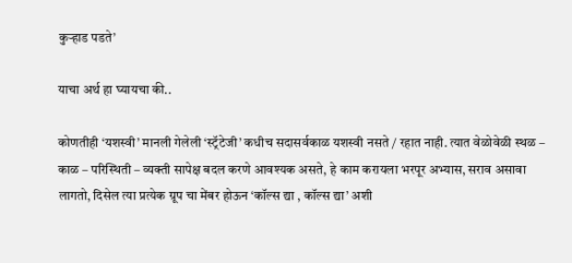कुऱ्हाड पडते’

याचा अर्थ हा घ्यायचा की..

कोणतीही ‘यशस्वी’ मानली गेलेली ‘स्ट्रॅटेजी’ कधीच सदासर्वकाळ यशस्वी नसते / रहात नाही. त्यात वेळोवेळी स्थळ – काळ – परिस्थिती – व्यक्ती सापेक्ष बदल करणे आवश्यक असते, हे काम करायला भरपूर अभ्यास, सराव असावा लागतो, दिसेल त्या प्रत्येक ग्रूप चा मेंबर होऊन ‘कॉल्स द्या , कॉल्स द्या’ अशी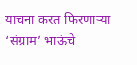याचना करत फिरणाऱ्या ‘संग्राम’ भाऊंचे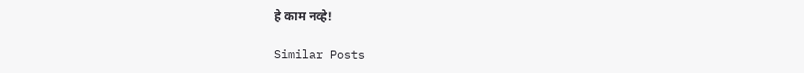हे काम नव्हे!

Similar Posts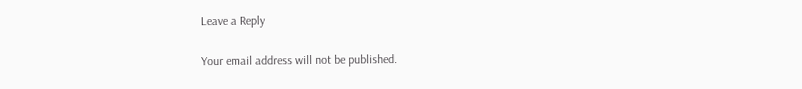Leave a Reply

Your email address will not be published.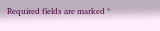Required fields are marked *